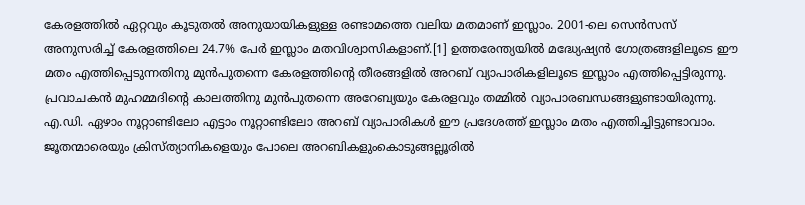കേരളത്തിൽ ഏറ്റവും കൂടുതൽ അനുയായികളുള്ള രണ്ടാമത്തെ വലിയ മതമാണ് ഇസ്ലാം. 2001-ലെ സെൻസസ് അനുസരിച്ച് കേരളത്തിലെ 24.7% പേർ ഇസ്ലാം മതവിശ്വാസികളാണ്.[1] ഉത്തരേന്ത്യയിൽ മദ്ധ്യേഷ്യൻ ഗോത്രങ്ങളിലൂടെ ഈ മതം എത്തിപ്പെടുന്നതിനു മുൻപുതന്നെ കേരളത്തിന്റെ തീരങ്ങളിൽ അറബ് വ്യാപാരികളിലൂടെ ഇസ്ലാം എത്തിപ്പെട്ടിരുന്നു.
പ്രവാചകൻ മുഹമ്മദിന്റെ കാലത്തിനു മുൻപുതന്നെ അറേബ്യയും കേരളവും തമ്മിൽ വ്യാപാരബന്ധങ്ങളുണ്ടായിരുന്നു. എ.ഡി. ഏഴാം നൂറ്റാണ്ടിലോ എട്ടാം നൂറ്റാണ്ടിലോ അറബ് വ്യാപാരികൾ ഈ പ്രദേശത്ത് ഇസ്ലാം മതം എത്തിച്ചിട്ടുണ്ടാവാം. ജൂതന്മാരെയും ക്രിസ്ത്യാനികളെയും പോലെ അറബികളുംകൊടുങ്ങല്ലൂരിൽ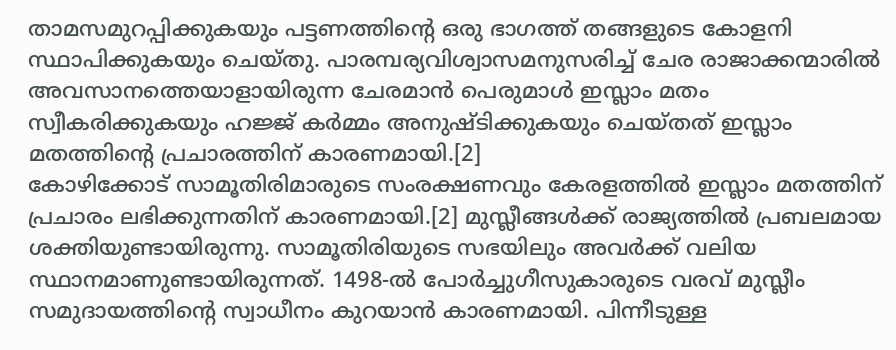താമസമുറപ്പിക്കുകയും പട്ടണത്തിന്റെ ഒരു ഭാഗത്ത് തങ്ങളുടെ കോളനി സ്ഥാപിക്കുകയും ചെയ്തു. പാരമ്പര്യവിശ്വാസമനുസരിച്ച് ചേര രാജാക്കന്മാരിൽ അവസാനത്തെയാളായിരുന്ന ചേരമാൻ പെരുമാൾ ഇസ്ലാം മതം സ്വീകരിക്കുകയും ഹജ്ജ് കർമ്മം അനുഷ്ടിക്കുകയും ചെയ്തത് ഇസ്ലാം മതത്തിന്റെ പ്രചാരത്തിന് കാരണമായി.[2]
കോഴിക്കോട് സാമൂതിരിമാരുടെ സംരക്ഷണവും കേരളത്തിൽ ഇസ്ലാം മതത്തിന് പ്രചാരം ലഭിക്കുന്നതിന് കാരണമായി.[2] മുസ്ലീങ്ങൾക്ക് രാജ്യത്തിൽ പ്രബലമായ ശക്തിയുണ്ടായിരുന്നു. സാമൂതിരിയുടെ സഭയിലും അവർക്ക് വലിയ സ്ഥാനമാണുണ്ടായിരുന്നത്. 1498-ൽ പോർച്ചുഗീസുകാരുടെ വരവ് മുസ്ലീം സമുദായത്തിന്റെ സ്വാധീനം കുറയാൻ കാരണമായി. പിന്നീടുള്ള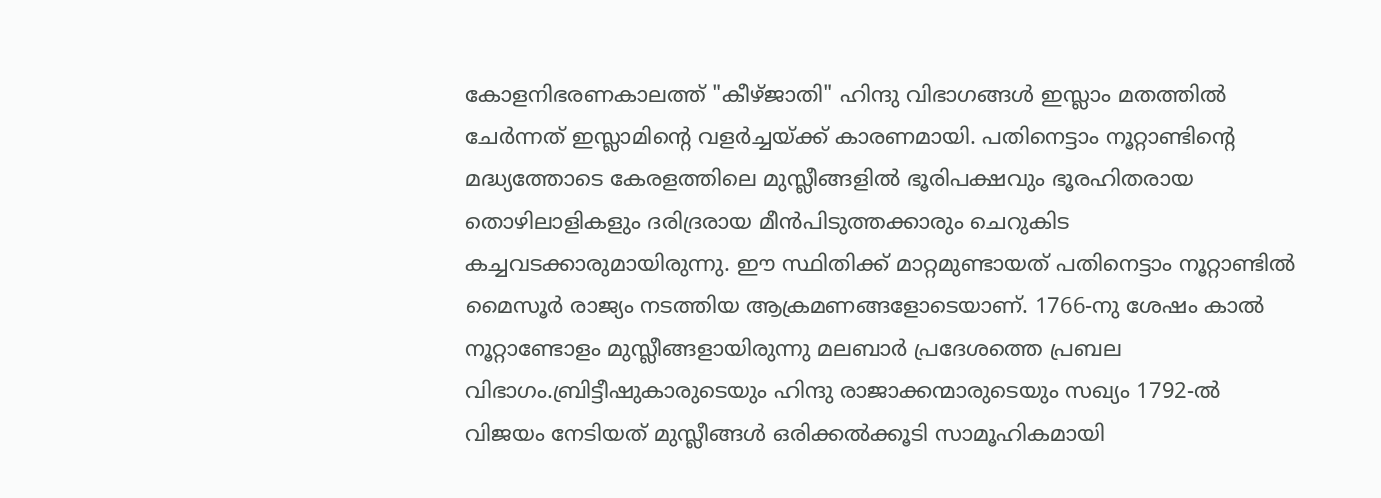കോളനിഭരണകാലത്ത് "കീഴ്ജാതി" ഹിന്ദു വിഭാഗങ്ങൾ ഇസ്ലാം മതത്തിൽ ചേർന്നത് ഇസ്ലാമിന്റെ വളർച്ചയ്ക്ക് കാരണമായി. പതിനെട്ടാം നൂറ്റാണ്ടിന്റെ മദ്ധ്യത്തോടെ കേരളത്തിലെ മുസ്ലീങ്ങളിൽ ഭൂരിപക്ഷവും ഭൂരഹിതരായ തൊഴിലാളികളും ദരിദ്രരായ മീൻപിടുത്തക്കാരും ചെറുകിട കച്ചവടക്കാരുമായിരുന്നു. ഈ സ്ഥിതിക്ക് മാറ്റമുണ്ടായത് പതിനെട്ടാം നൂറ്റാണ്ടിൽ മൈസൂർ രാജ്യം നടത്തിയ ആക്രമണങ്ങളോടെയാണ്. 1766-നു ശേഷം കാൽ നൂറ്റാണ്ടോളം മുസ്ലീങ്ങളായിരുന്നു മലബാർ പ്രദേശത്തെ പ്രബല വിഭാഗം.ബ്രിട്ടീഷുകാരുടെയും ഹിന്ദു രാജാക്കന്മാരുടെയും സഖ്യം 1792-ൽ വിജയം നേടിയത് മുസ്ലീങ്ങൾ ഒരിക്കൽക്കൂടി സാമൂഹികമായി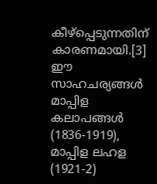കീഴ്പ്പെടുന്നതിന് കാരണമായി.[3]
ഈ സാഹചര്യങ്ങൾ മാപ്പിള കലാപങ്ങൾ (1836-1919), മാപ്പിള ലഹള (1921-2)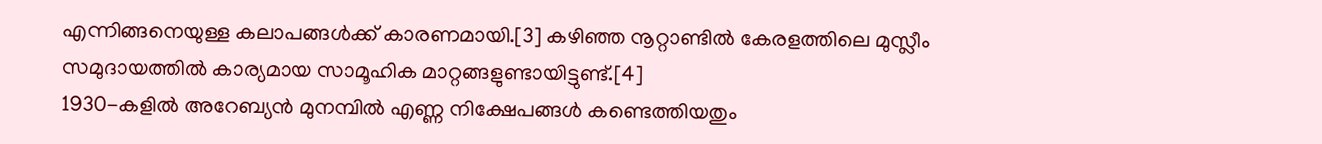എന്നിങ്ങനെയുള്ള കലാപങ്ങൾക്ക് കാരണമായി.[3] കഴിഞ്ഞ നൂറ്റാണ്ടിൽ കേരളത്തിലെ മുസ്ലീം സമുദായത്തിൽ കാര്യമായ സാമൂഹിക മാറ്റങ്ങളുണ്ടായിട്ടുണ്ട്.[4]
1930-കളിൽ അറേബ്യൻ മുനമ്പിൽ എണ്ണ നിക്ഷേപങ്ങൾ കണ്ടെത്തിയതും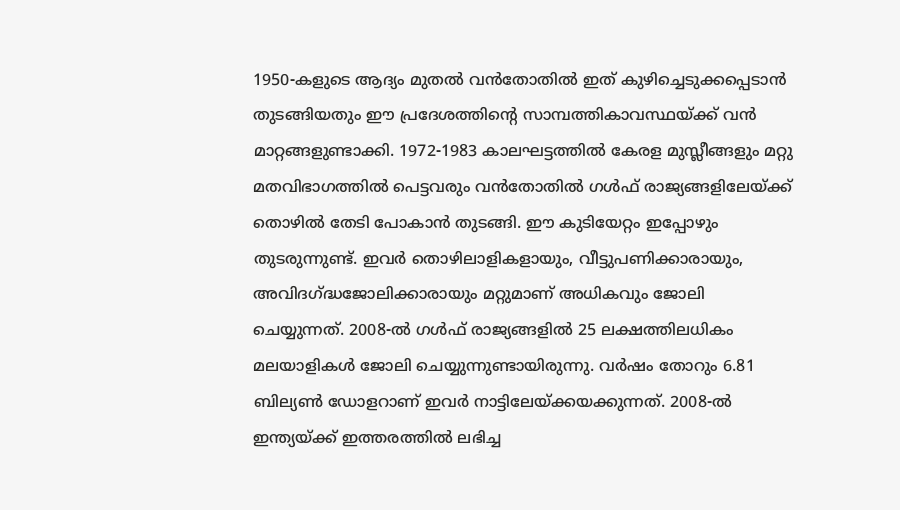1950-കളുടെ ആദ്യം മുതൽ വൻതോതിൽ ഇത് കുഴിച്ചെടുക്കപ്പെടാൻ തുടങ്ങിയതും ഈ പ്രദേശത്തിന്റെ സാമ്പത്തികാവസ്ഥയ്ക്ക് വൻ മാറ്റങ്ങളുണ്ടാക്കി. 1972-1983 കാലഘട്ടത്തിൽ കേരള മുസ്ലീങ്ങളും മറ്റു മതവിഭാഗത്തിൽ പെട്ടവരും വൻതോതിൽ ഗൾഫ് രാജ്യങ്ങളിലേയ്ക്ക് തൊഴിൽ തേടി പോകാൻ തുടങ്ങി. ഈ കുടിയേറ്റം ഇപ്പോഴും തുടരുന്നുണ്ട്. ഇവർ തൊഴിലാളികളായും, വീട്ടുപണിക്കാരായും, അവിദഗ്ദ്ധജോലിക്കാരായും മറ്റുമാണ് അധികവും ജോലി ചെയ്യുന്നത്. 2008-ൽ ഗൾഫ് രാജ്യങ്ങളിൽ 25 ലക്ഷത്തിലധികം മലയാളികൾ ജോലി ചെയ്യുന്നുണ്ടായിരുന്നു. വർഷം തോറും 6.81 ബില്യൺ ഡോളറാണ് ഇവർ നാട്ടിലേയ്ക്കയക്കുന്നത്. 2008-ൽ ഇന്ത്യയ്ക്ക് ഇത്തരത്തിൽ ലഭിച്ച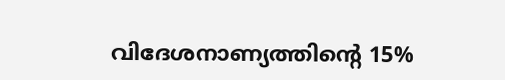വിദേശനാണ്യത്തിന്റെ 15%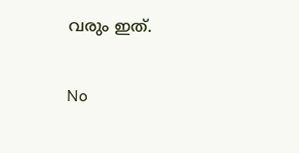വരും ഇത്.

No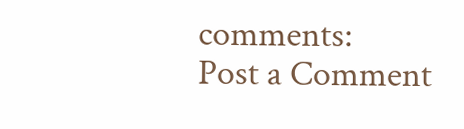comments:
Post a Comment